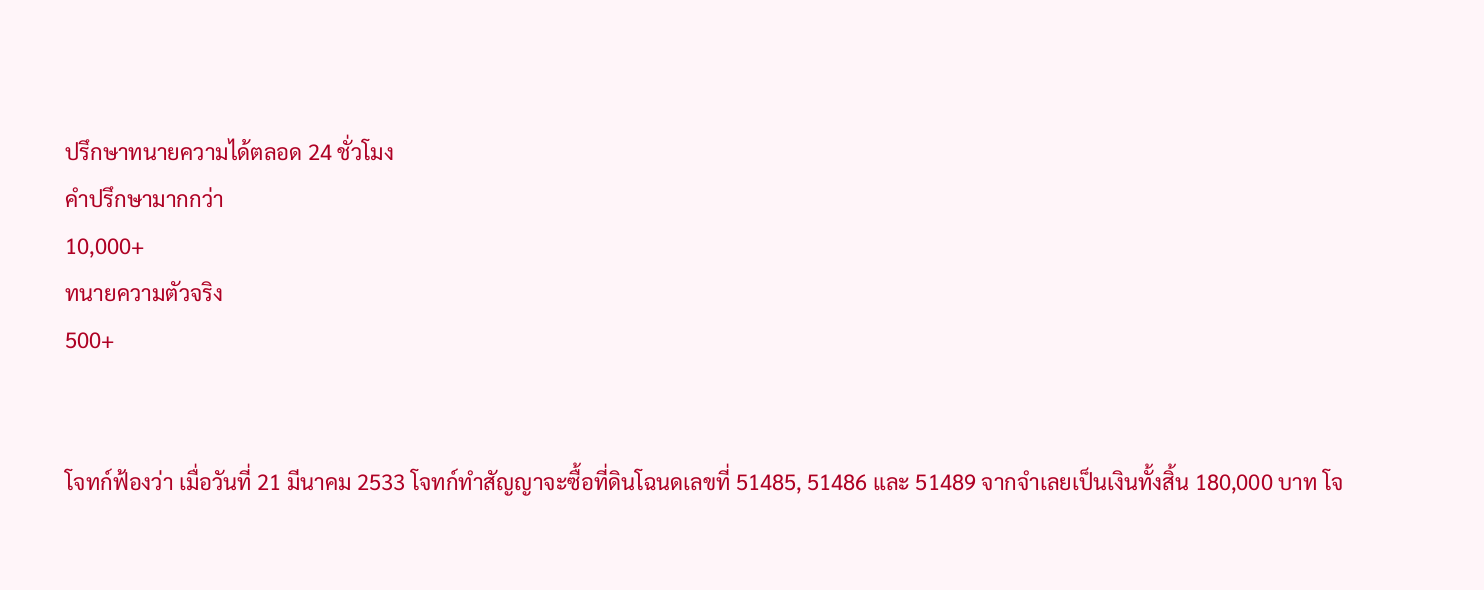ปรึกษาทนายความได้ตลอด 24 ชั่วโมง
คำปรึกษามากกว่า
10,000+
ทนายความตัวจริง
500+


โจทก์ฟ้องว่า เมื่อวันที่ 21 มีนาคม 2533 โจทก์ทำสัญญาจะซื้อที่ดินโฉนดเลขที่ 51485, 51486 และ 51489 จากจำเลยเป็นเงินทั้งสิ้น 180,000 บาท โจ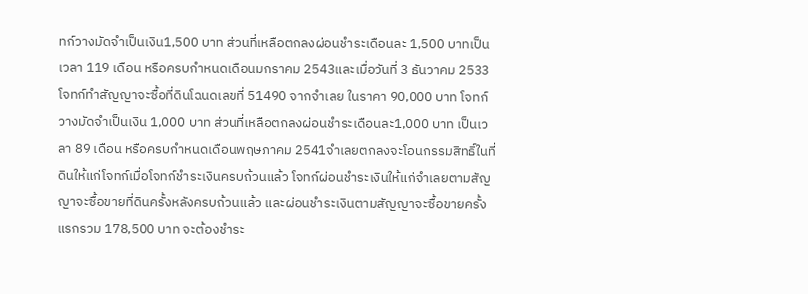ทก์วางมัดจำเป็นเงิน1,500 บาท ส่วนที่เหลือตกลงผ่อนชำระเดือนละ 1,500 บาทเป็นเวลา 119 เดือน หรือครบกำหนดเดือนมกราคม 2543และเมื่อวันที่ 3 ธันวาคม 2533 โจทก์ทำสัญญาจะซื้อที่ดินโฉนดเลขที่ 51490 จากจำเลย ในราคา 90,000 บาท โจทก์วางมัดจำเป็นเงิน 1,000 บาท ส่วนที่เหลือตกลงผ่อนชำระเดือนละ1,000 บาท เป็นเวลา 89 เดือน หรือครบกำหนดเดือนพฤษภาคม 2541จำเลยตกลงจะโอนกรรมสิทธิ์ในที่ดินให้แก่โจทก์เมื่อโจทก์ชำระเงินครบถ้วนแล้ว โจทก์ผ่อนชำระเงินให้แก่จำเลยตามสัญญาจะซื้อขายที่ดินครั้งหลังครบถ้วนแล้ว และผ่อนชำระเงินตามสัญญาจะซื้อขายครั้งแรกรวม 178,500 บาท จะต้องชำระ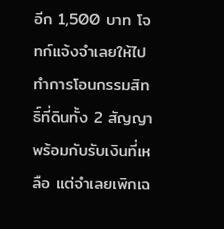อีก 1,500 บาท โจทก์แจ้งจำเลยให้ไปทำการโอนกรรมสิทธิ์ที่ดินทั้ง 2 สัญญา พร้อมกับรับเงินที่เหลือ แต่จำเลยเพิกเฉ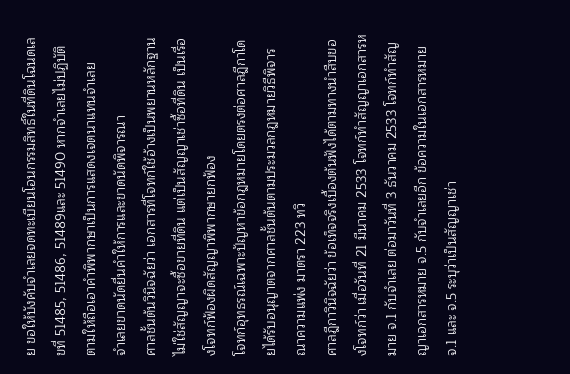ย ขอให้บังคับจำเลยจดทะเบียนโอนกรรมสิทธิ์ในที่ดินโฉนดเลขที่ 51485, 51486, 51489และ 51490 หากจำเลยไม่ปฏิบัติตามให้ถือเอาคำพิพากษาเป็นการแสดงเจตนาแทนจำเลย
จำเลยขาดนัดยื่นคำให้การและขาดนัดพิจารณา
ศาลชั้นต้นวินิจฉัยว่า เอกสารที่โจทก์ใช้อ้างเป็นพยานหลักฐานไม่ใช่สัญญาจะซื้อขายที่ดิน แต่เป็นสัญญาเช่าซื้อที่ดิน เป็นเรื่องโจทก์ฟ้องผิดสัญญาพิพากษายกฟ้อง
โจทก์อุทธรณ์เฉพาะปัญหาข้อกฎหมายโดยตรงต่อศาลฎีกาโดยได้รับอนุญาตจากศาลชั้นต้นตามประมวลกฎหมายวิธีพิจารณาความแพ่ง มาตรา 223 ทวิ
ศาลฎีกาวินิจฉัยว่า ข้อเท็จจริงเบื้องต้นฟังได้ตามทางนำสืบของโจทก์ว่า เมื่อวันที่ 21 มีนาคม 2533 โจทก์ทำสัญญาเอกสารหมาย จ.1 กับจำเลย ต่อมาวันที่ 3 ธันวาคม 2533 โจทก์ทำสัญญาเอกสารหมาย จ.5 กับจำเลยอีก ข้อความในเอกสารหมาย จ.1 และ จ.5 ระบุว่าเป็นสัญญาเช่า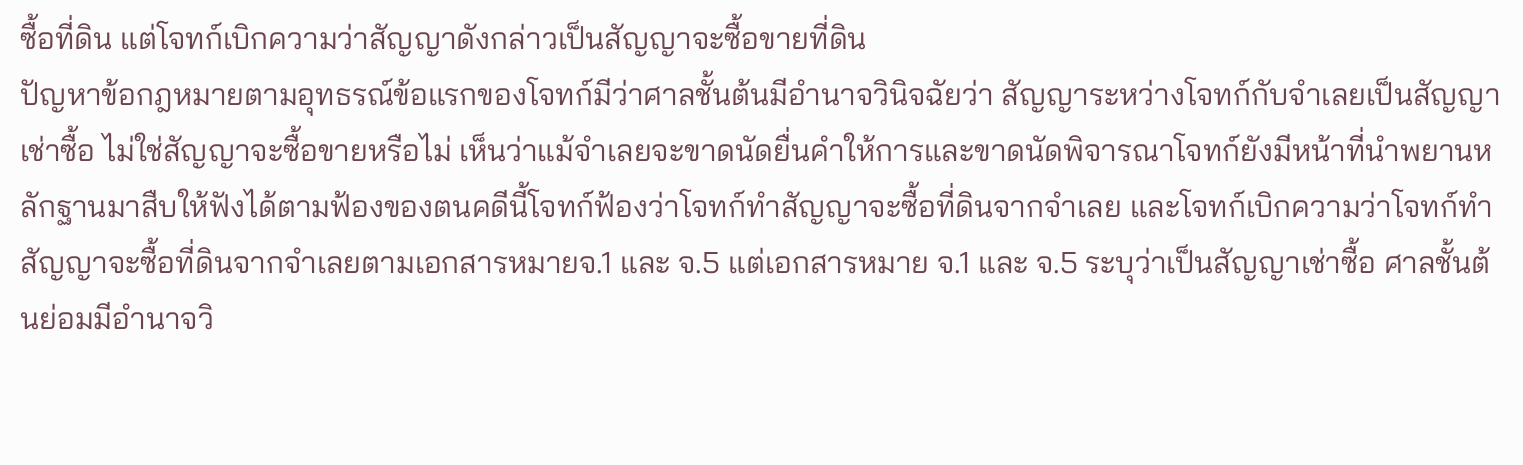ซื้อที่ดิน แต่โจทก์เบิกความว่าสัญญาดังกล่าวเป็นสัญญาจะซื้อขายที่ดิน
ปัญหาข้อกฎหมายตามอุทธรณ์ข้อแรกของโจทก์มีว่าศาลชั้นต้นมีอำนาจวินิจฉัยว่า สัญญาระหว่างโจทก์กับจำเลยเป็นสัญญาเช่าซื้อ ไม่ใช่สัญญาจะซื้อขายหรือไม่ เห็นว่าแม้จำเลยจะขาดนัดยื่นคำให้การและขาดนัดพิจารณาโจทก์ยังมีหน้าที่นำพยานหลักฐานมาสืบให้ฟังได้ตามฟ้องของตนคดีนี้โจทก์ฟ้องว่าโจทก์ทำสัญญาจะซื้อที่ดินจากจำเลย และโจทก์เบิกความว่าโจทก์ทำสัญญาจะซื้อที่ดินจากจำเลยตามเอกสารหมายจ.1 และ จ.5 แต่เอกสารหมาย จ.1 และ จ.5 ระบุว่าเป็นสัญญาเช่าซื้อ ศาลชั้นต้นย่อมมีอำนาจวิ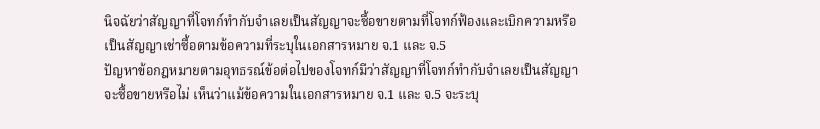นิจฉัยว่าสัญญาที่โจทก์ทำกับจำเลยเป็นสัญญาจะซื้อขายตามที่โจทก์ฟ้องและเบิกความหรือเป็นสัญญาเช่าซื้อตามข้อความที่ระบุในเอกสารหมาย จ.1 และ จ.5
ปัญหาข้อกฎหมายตามอุทธรณ์ข้อต่อไปของโจทก์มีว่าสัญญาที่โจทก์ทำกับจำเลยเป็นสัญญาจะซื้อขายหรือไม่ เห็นว่าแม้ข้อความในเอกสารหมาย จ.1 และ จ.5 จะระบุ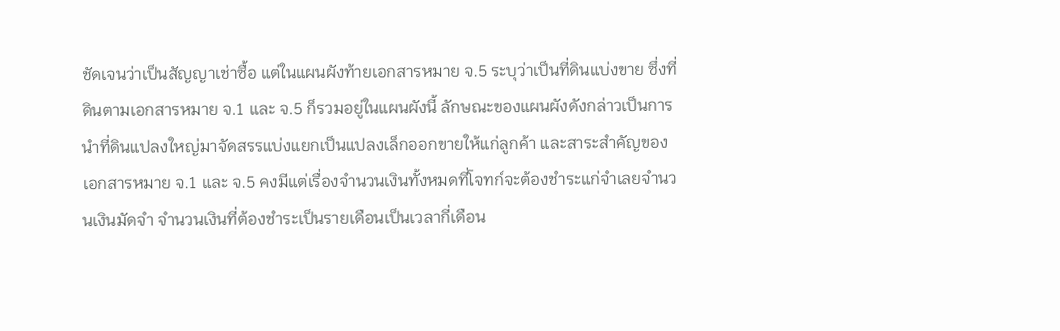ชัดเจนว่าเป็นสัญญาเช่าซื้อ แต่ในแผนผังท้ายเอกสารหมาย จ.5 ระบุว่าเป็นที่ดินแบ่งขาย ซึ่งที่ดินตามเอกสารหมาย จ.1 และ จ.5 ก็รวมอยู่ในแผนผังนี้ ลักษณะของแผนผังดังกล่าวเป็นการนำที่ดินแปลงใหญ่มาจัดสรรแบ่งแยกเป็นแปลงเล็กออกขายให้แก่ลูกค้า และสาระสำคัญของเอกสารหมาย จ.1 และ จ.5 คงมีแต่เรื่องจำนวนเงินทั้งหมดที่โจทก์จะต้องชำระแก่จำเลยจำนวนเงินมัดจำ จำนวนเงินที่ต้องชำระเป็นรายเดือนเป็นเวลากี่เดือน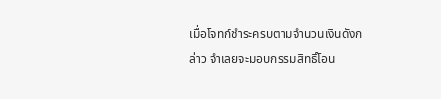เมื่อโจทก์ชำระครบตามจำนวนเงินดังกล่าว จำเลยจะมอบกรรมสิทธิ์โอน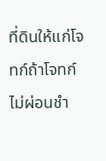ที่ดินให้แก่โจทก์ถ้าโจทก์ไม่ผ่อนชำ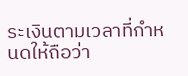ระเงินตามเวลาที่กำหนดให้ถือว่า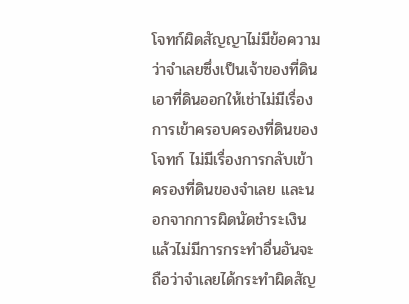โจทก์ผิดสัญญาไม่มีข้อความว่าจำเลยซึ่งเป็นเจ้าของที่ดินเอาที่ดินออกให้เช่าไม่มีเรื่องการเข้าครอบครองที่ดินของโจทก์ ไม่มีเรื่องการกลับเข้าครองที่ดินของจำเลย และนอกจากการผิดนัดชำระเงินแล้วไม่มีการกระทำอื่นอันจะถือว่าจำเลยได้กระทำผิดสัญ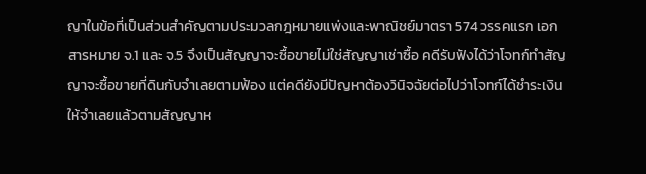ญาในข้อที่เป็นส่วนสำคัญตามประมวลกฎหมายแพ่งและพาณิชย์มาตรา 574 วรรคแรก เอกสารหมาย จ.1 และ จ.5 จึงเป็นสัญญาจะซื้อขายไม่ใช่สัญญาเช่าซื้อ คดีรับฟังได้ว่าโจทก์ทำสัญญาจะซื้อขายที่ดินกับจำเลยตามฟ้อง แต่คดียังมีปัญหาต้องวินิจฉัยต่อไปว่าโจทก์ได้ชำระเงินให้จำเลยแล้วตามสัญญาห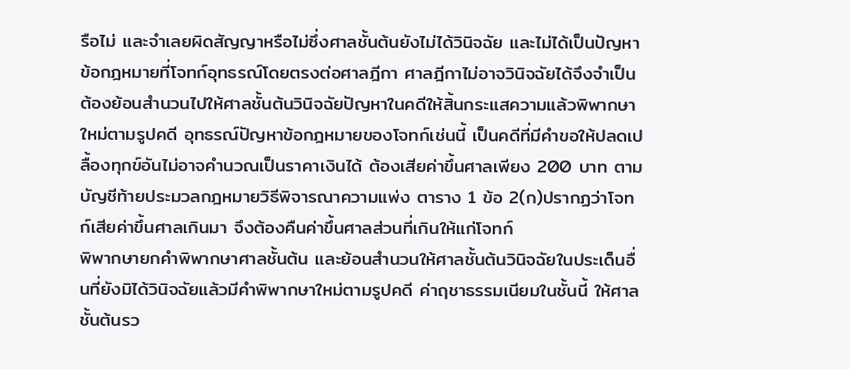รือไม่ และจำเลยผิดสัญญาหรือไม่ซึ่งศาลชั้นต้นยังไม่ได้วินิจฉัย และไม่ได้เป็นปัญหาข้อกฎหมายที่โจทก์อุทธรณ์โดยตรงต่อศาลฎีกา ศาลฎีกาไม่อาจวินิจฉัยได้จึงจำเป็นต้องย้อนสำนวนไปให้ศาลชั้นต้นวินิจฉัยปัญหาในคดีให้สิ้นกระแสความแล้วพิพากษาใหม่ตามรูปคดี อุทธรณ์ปัญหาข้อกฎหมายของโจทก์เช่นนี้ เป็นคดีที่มีคำขอให้ปลดเปลื้องทุกข์อันไม่อาจคำนวณเป็นราคาเงินได้ ต้องเสียค่าขึ้นศาลเพียง 200 บาท ตามบัญชีท้ายประมวลกฎหมายวิธีพิจารณาความแพ่ง ตาราง 1 ข้อ 2(ก)ปรากฏว่าโจทก์เสียค่าขึ้นศาลเกินมา จึงต้องคืนค่าขึ้นศาลส่วนที่เกินให้แก่โจทก์
พิพากษายกคำพิพากษาศาลชั้นต้น และย้อนสำนวนให้ศาลชั้นต้นวินิจฉัยในประเด็นอื่นที่ยังมิได้วินิจฉัยแล้วมีคำพิพากษาใหม่ตามรูปคดี ค่าฤชาธรรมเนียมในชั้นนี้ ให้ศาลชั้นต้นรว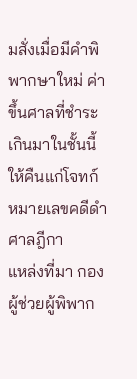มสั่งเมื่อมีคำพิพากษาใหม่ ค่าขึ้นศาลที่ชำระเกินมาในชั้นนี้ให้คืนแก่โจทก์
หมายเลขคดีดำศาลฎีกา
แหล่งที่มา กองผู้ช่วยผู้พิพาก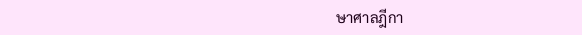ษาศาลฎีกา